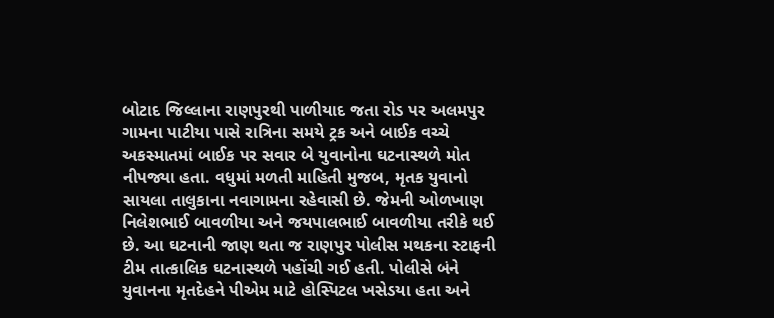બોટાદ જિલ્લાના રાણપુરથી પાળીયાદ જતા રોડ પર અલમપુર ગામના પાટીયા પાસે રાત્રિના સમયે ટ્રક અને બાઈક વચ્ચે અકસ્માતમાં બાઈક પર સવાર બે યુવાનોના ઘટનાસ્થળે મોત નીપજ્યા હતા. વધુમાં મળતી માહિતી મુજબ, મૃતક યુવાનો સાયલા તાલુકાના નવાગામના રહેવાસી છે. જેમની ઓળખાણ નિલેશભાઈ બાવળીયા અને જયપાલભાઈ બાવળીયા તરીકે થઈ છે. આ ઘટનાની જાણ થતા જ રાણપુર પોલીસ મથકના સ્ટાફની ટીમ તાત્કાલિક ઘટનાસ્થળે પહોંચી ગઈ હતી. પોલીસે બંને યુવાનના મૃતદેહને પીએમ માટે હોસ્પિટલ ખસેડયા હતા અને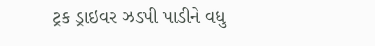ટ્રક ડ્રાઇવર ઝડપી પાડીને વધુ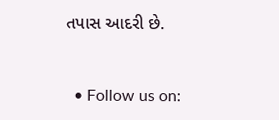તપાસ આદરી છે.



  • Follow us on: